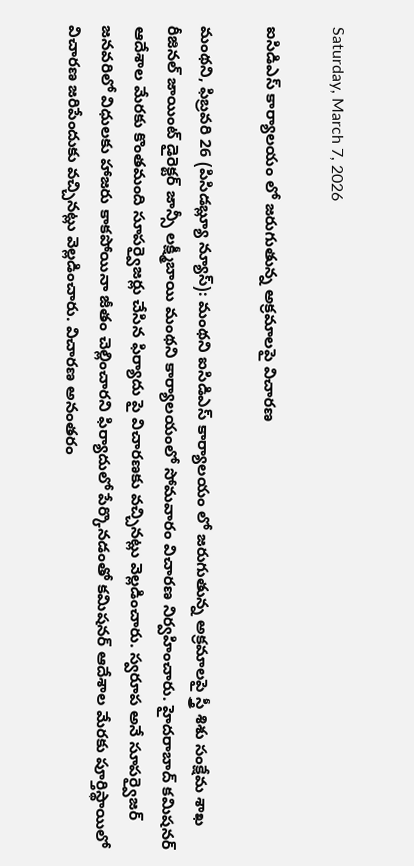Saturday, March 7, 2026

ఐసిడిఎస్ కార్యాలయం లో జరుగుతున్న అక్రమాలపై విచారణ

మంథని, ఫిబ్రవరి 26 (పిసిడబ్ల్యూ న్యూస్): మంథని ఐసిడిఎస్ కార్యాలయం లో జరుగుతున్న అక్రమాలపై స్త్రీ శిశు సంక్షేమ శాఖ రీజినల్ జాయింట్ డైరెక్టర్ జాన్సీ లక్ష్మీబాయి మంథని కార్యాలయంలో సోమవారం విచారణ నిర్వహించారు. హైదరాబాద్ కమిషనర్ ఆదేశాల మేరకు కొంతమంది సూపర్వైజర్లు చేసిన ఫిర్యాదు పై విచారణకు వచ్చినట్లు వెల్లడించారు. స్వరూప అనే సూపర్వైజర్ జనవరిలో విధులకు హాజరు కాకపోయినా జీతం చెల్లించారని ఫిర్యాదులో పేర్కొనడంతో కమిషనర్ ఆదేశాల మేరకు పూర్తిస్థాయిలో విచారణ జరిపేందుకు వచ్చినట్లు వెల్లడించారు. విచారణ అనంతరం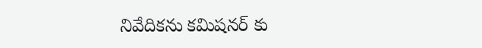నివేదికను కమిషనర్ కు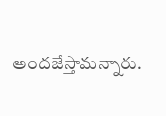అందజేస్తామన్నారు.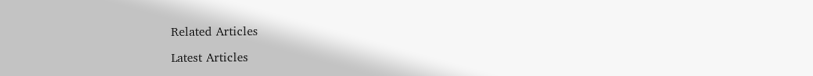Related Articles

Latest Articles